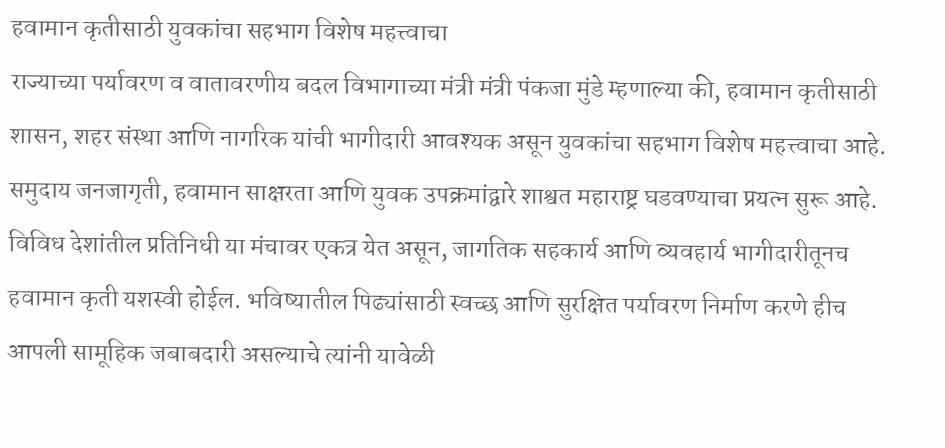हवामान कृतीसाठी युवकांचा सहभाग विशेष महत्त्वाचा
राज्याच्या पर्यावरण व वातावरणीय बदल विभागाच्या मंत्री मंत्री पंकजा मुंडे म्हणाल्या की, हवामान कृतीसाठी शासन, शहर संस्था आणि नागरिक यांची भागीदारी आवश्यक असून युवकांचा सहभाग विशेष महत्त्वाचा आहे. समुदाय जनजागृती, हवामान साक्षरता आणि युवक उपक्रमांद्वारे शाश्वत महाराष्ट्र घडवण्याचा प्रयत्न सुरू आहे. विविध देशांतील प्रतिनिधी या मंचावर एकत्र येत असून, जागतिक सहकार्य आणि व्यवहार्य भागीदारीतूनच हवामान कृती यशस्वी होईल. भविष्यातील पिढ्यांसाठी स्वच्छ आणि सुरक्षित पर्यावरण निर्माण करणे हीच आपली सामूहिक जबाबदारी असल्याचे त्यांनी यावेळी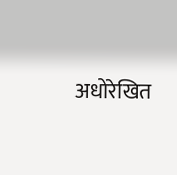अधोरेखित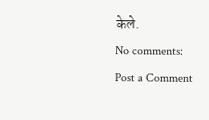केले.
No comments:
Post a Comment